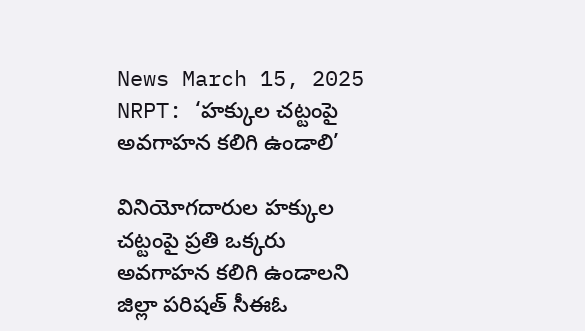News March 15, 2025
NRPT: ‘హక్కుల చట్టంపై అవగాహన కలిగి ఉండాలి’

వినియోగదారుల హక్కుల చట్టంపై ప్రతి ఒక్కరు అవగాహన కలిగి ఉండాలని జిల్లా పరిషత్ సీఈఓ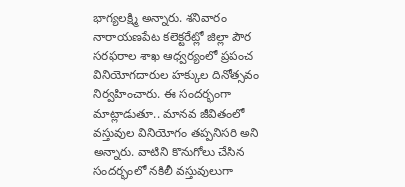భాగ్యలక్ష్మి అన్నారు. శనివారం నారాయణపేట కలెక్టరేట్లో జిల్లా పౌర సరఫరాల శాఖ ఆధ్వర్యంలో ప్రపంచ వినియోగదారుల హక్కుల దినోత్సవం నిర్వహించారు. ఈ సందర్భంగా మాట్లాడుతూ.. మానవ జీవితంలో వస్తువుల వినియోగం తప్పనిసరి అని అన్నారు. వాటిని కొనుగోలు చేసిన సందర్భంలో నకిలీ వస్తువులుగా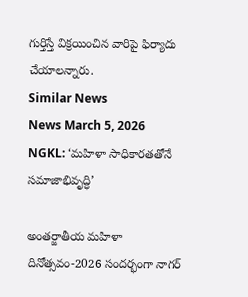గుర్తిస్తే విక్రయించిన వారిపై ఫిర్యాదు చేయాలన్నారు.
Similar News
News March 5, 2026
NGKL: ‘మహిళా సాధికారతతోనే సమాజాభివృద్ధి’

అంతర్జాతీయ మహిళా దినోత్సవం-2026 సందర్భంగా నాగర్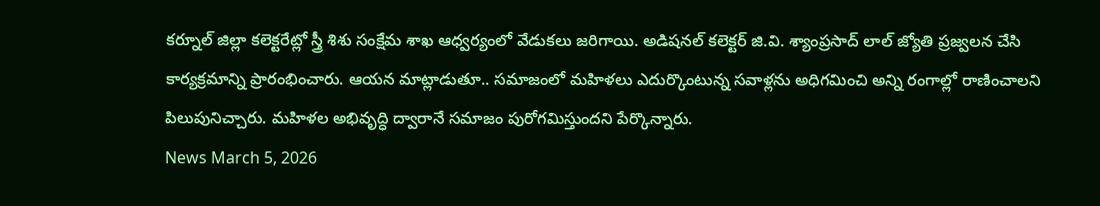కర్నూల్ జిల్లా కలెక్టరేట్లో స్త్రీ శిశు సంక్షేమ శాఖ ఆధ్వర్యంలో వేడుకలు జరిగాయి. అడిషనల్ కలెక్టర్ జి.వి. శ్యాంప్రసాద్ లాల్ జ్యోతి ప్రజ్వలన చేసి కార్యక్రమాన్ని ప్రారంభించారు. ఆయన మాట్లాడుతూ.. సమాజంలో మహిళలు ఎదుర్కొంటున్న సవాళ్లను అధిగమించి అన్ని రంగాల్లో రాణించాలని పిలుపునిచ్చారు. మహిళల అభివృద్ధి ద్వారానే సమాజం పురోగమిస్తుందని పేర్కొన్నారు.
News March 5, 2026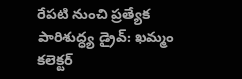రేపటి నుంచి ప్రత్యేక పారిశుద్ధ్య డ్రైవ్: ఖమ్మం కలెక్టర్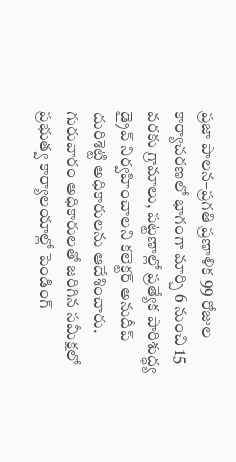ప్రజా పాలన–ప్రగతి ప్రణాళిక 99 రోజుల కార్యాచరణలో భాగంగా మార్చి 6 నుంచి 15 వరకు గ్రామాలు, పట్టణాల్లో ప్రత్యేక పారిశుద్ధ్య డ్రైవ్ నిర్వహించాలని కలెక్టర్ అనుదీప్ దురిశెట్టి అధికారులను ఆదేశించారు. గురువారం అధికారులతో జరిగిన సమీక్షలో ప్రభుత్వ కార్యాలయాల్లో పెండింగ్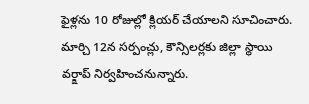ఫైళ్లను 10 రోజుల్లో క్లియర్ చేయాలని సూచించారు. మార్చి 12న సర్పంచ్లు, కౌన్సిలర్లకు జిల్లా స్థాయి వర్క్షాప్ నిర్వహించనున్నారు.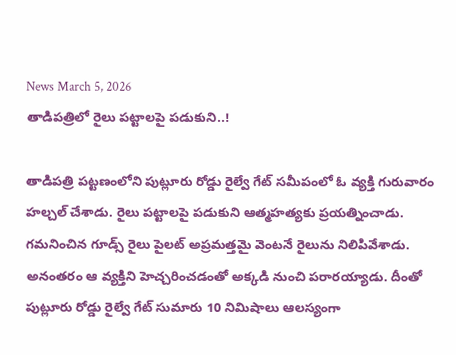News March 5, 2026
తాడిపత్రిలో రైలు పట్టాలపై పడుకుని..!

తాడిపత్రి పట్టణంలోని పుట్లూరు రోడ్డు రైల్వే గేట్ సమీపంలో ఓ వ్యక్తి గురువారం హల్చల్ చేశాడు. రైలు పట్టాలపై పడుకుని ఆత్మహత్యకు ప్రయత్నించాడు. గమనించిన గూడ్స్ రైలు పైలట్ అప్రమత్తమై వెంటనే రైలును నిలిపివేశాడు. అనంతరం ఆ వ్యక్తిని హెచ్చరించడంతో అక్కడి నుంచి పరారయ్యాడు. దీంతో పుట్లూరు రోడ్డు రైల్వే గేట్ సుమారు 10 నిమిషాలు ఆలస్యంగా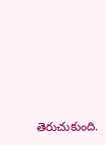తెరుచుకుంది.